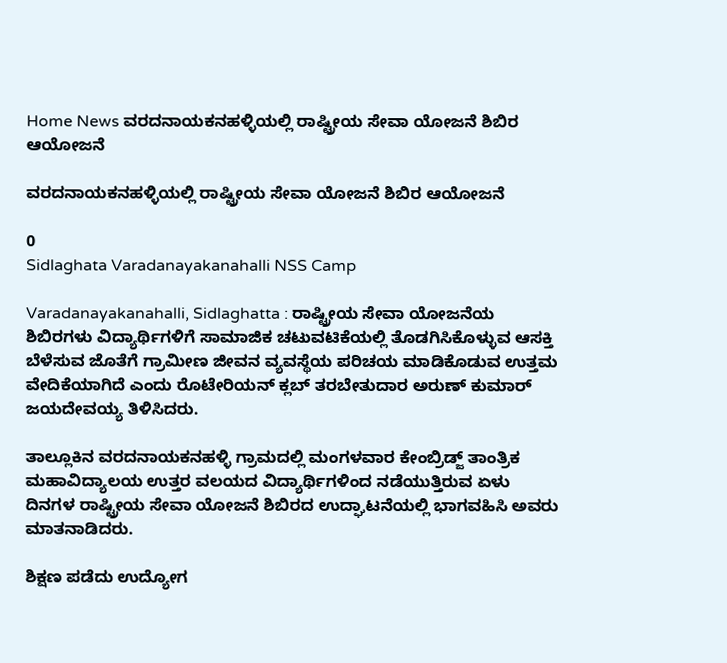Home News ವರದನಾಯಕನಹಳ್ಳಿಯಲ್ಲಿ ರಾಷ್ಟ್ರೀಯ ಸೇವಾ ಯೋಜನೆ ಶಿಬಿರ ಆಯೋಜನೆ

ವರದನಾಯಕನಹಳ್ಳಿಯಲ್ಲಿ ರಾಷ್ಟ್ರೀಯ ಸೇವಾ ಯೋಜನೆ ಶಿಬಿರ ಆಯೋಜನೆ

0
Sidlaghata Varadanayakanahalli NSS Camp

Varadanayakanahalli, Sidlaghatta : ರಾಷ್ಟ್ರೀಯ ಸೇವಾ ಯೋಜನೆಯ ಶಿಬಿರಗಳು ವಿದ್ಯಾರ್ಥಿಗಳಿಗೆ ಸಾಮಾಜಿಕ ಚಟುವಟಿಕೆಯಲ್ಲಿ ತೊಡಗಿಸಿಕೊಳ್ಳುವ ಆಸಕ್ತಿ ಬೆಳೆಸುವ ಜೊತೆಗೆ ಗ್ರಾಮೀಣ ಜೀವನ ವ್ಯವಸ್ಥೆಯ ಪರಿಚಯ ಮಾಡಿಕೊಡುವ ಉತ್ತಮ ವೇದಿಕೆಯಾಗಿದೆ ಎಂದು ರೊಟೇರಿಯನ್ ಕ್ಲಬ್ ತರಬೇತುದಾರ ಅರುಣ್‌ ಕುಮಾರ್ ಜಯದೇವಯ್ಯ ತಿಳಿಸಿದರು.

ತಾಲ್ಲೂಕಿನ ವರದನಾಯಕನಹಳ್ಳಿ ಗ್ರಾಮದಲ್ಲಿ ಮಂಗಳವಾರ ಕೇಂಬ್ರಿಡ್ಜ್ ತಾಂತ್ರಿಕ ಮಹಾವಿದ್ಯಾಲಯ ಉತ್ತರ ವಲಯದ ವಿದ್ಯಾರ್ಥಿಗಳಿಂದ ನಡೆಯುತ್ತಿರುವ ಏಳು ದಿನಗಳ ರಾಷ್ಟ್ರೀಯ ಸೇವಾ ಯೋಜನೆ ಶಿಬಿರದ ಉದ್ಘಾಟನೆಯಲ್ಲಿ ಭಾಗವಹಿಸಿ ಅವರು ಮಾತನಾಡಿದರು.

ಶಿಕ್ಷಣ ಪಡೆದು ಉದ್ಯೋಗ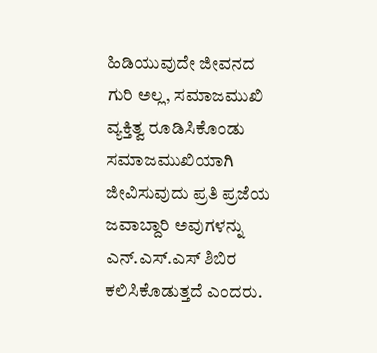ಹಿಡಿಯುವುದೇ ಜೀವನದ ಗುರಿ ಅಲ್ಲ, ಸಮಾಜಮುಖಿ ವ್ಯಕ್ತಿತ್ವ ರೂಡಿಸಿಕೊಂಡು ಸಮಾಜಮುಖಿಯಾಗಿ ಜೀವಿಸುವುದು ಪ್ರತಿ ಪ್ರಜೆಯ ಜವಾಬ್ದಾರಿ ಅವುಗಳನ್ನು ಎನ್‌.ಎಸ್‌.ಎಸ್ ಶಿಬಿರ ಕಲಿಸಿಕೊಡುತ್ತದೆ ಎಂದರು.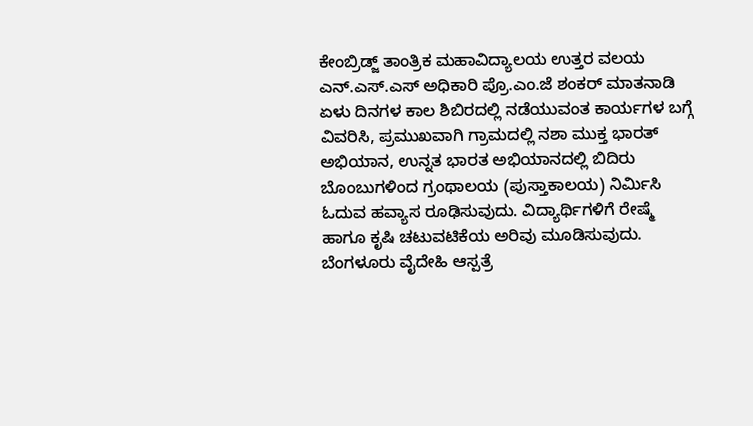ಕೇಂಬ್ರಿಡ್ಜ್ ತಾಂತ್ರಿಕ ಮಹಾವಿದ್ಯಾಲಯ ಉತ್ತರ ವಲಯ ಎನ್‌.ಎಸ್‌.ಎಸ್ ಅಧಿಕಾರಿ ಪ್ರೊ.ಎಂ.ಜೆ ಶಂಕರ್ ಮಾತನಾಡಿ ಏಳು ದಿನಗಳ ಕಾಲ ಶಿಬಿರದಲ್ಲಿ ನಡೆಯುವಂತ ಕಾರ್ಯಗಳ ಬಗ್ಗೆ ವಿವರಿಸಿ, ಪ್ರಮುಖವಾಗಿ ಗ್ರಾಮದಲ್ಲಿ ನಶಾ ಮುಕ್ತ ಭಾರತ್ ಅಭಿಯಾನ, ಉನ್ನತ ಭಾರತ ಅಭಿಯಾನದಲ್ಲಿ ಬಿದಿರು ಬೊಂಬುಗಳಿಂದ ಗ್ರಂಥಾಲಯ (ಪುಸ್ತಾಕಾಲಯ) ನಿರ್ಮಿಸಿ ಓದುವ ಹವ್ಯಾಸ ರೂಢಿಸುವುದು. ವಿದ್ಯಾರ್ಥಿಗಳಿಗೆ ರೇಷ್ಮೆ ಹಾಗೂ ಕೃಷಿ ಚಟುವಟಿಕೆಯ ಅರಿವು ಮೂಡಿಸುವುದು. ಬೆಂಗಳೂರು ವೈದೇಹಿ ಆಸ್ಪತ್ರೆ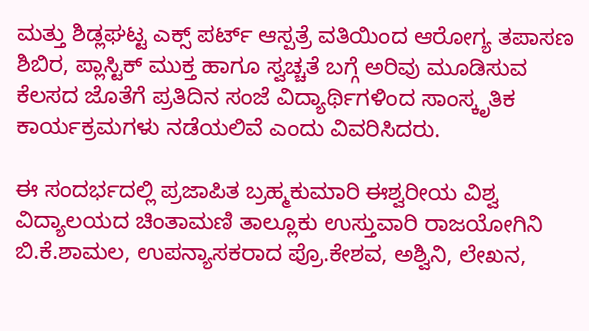ಮತ್ತು ಶಿಡ್ಲಘಟ್ಟ ಎಕ್ಸ್ ಪರ್ಟ್ ಆಸ್ಪತ್ರೆ ವತಿಯಿಂದ ಆರೋಗ್ಯ ತಪಾಸಣ ಶಿಬಿರ, ಪ್ಲಾಸ್ಟಿಕ್ ಮುಕ್ತ ಹಾಗೂ ಸ್ವಚ್ಚತೆ ಬಗ್ಗೆ ಅರಿವು ಮೂಡಿಸುವ ಕೆಲಸದ ಜೊತೆಗೆ ಪ್ರತಿದಿನ ಸಂಜೆ ವಿದ್ಯಾರ್ಥಿಗಳಿಂದ ಸಾಂಸ್ಕೃತಿಕ ಕಾರ್ಯಕ್ರಮಗಳು ನಡೆಯಲಿವೆ ಎಂದು ವಿವರಿಸಿದರು.

ಈ ಸಂದರ್ಭದಲ್ಲಿ ಪ್ರಜಾಪಿತ ಬ್ರಹ್ಮಕುಮಾರಿ ಈಶ್ವರೀಯ ವಿಶ್ವ ವಿದ್ಯಾಲಯದ ಚಿಂತಾಮಣಿ ತಾಲ್ಲೂಕು ಉಸ್ತುವಾರಿ ರಾಜಯೋಗಿನಿ ಬಿ.ಕೆ.ಶಾಮಲ, ಉಪನ್ಯಾಸಕರಾದ ಪ್ರೊ.ಕೇಶವ, ಅಶ್ವಿನಿ, ಲೇಖನ,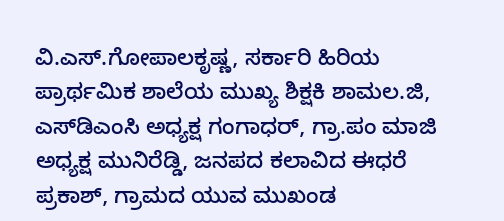ವಿ.ಎಸ್.ಗೋಪಾಲಕೃಷ್ಣ, ಸರ್ಕಾರಿ ಹಿರಿಯ ಪ್ರಾರ್ಥಮಿಕ ಶಾಲೆಯ ಮುಖ್ಯ ಶಿಕ್ಷಕಿ ಶಾಮಲ.ಜಿ, ಎಸ್‌ಡಿಎಂಸಿ ಅಧ್ಯಕ್ಷ ಗಂಗಾಧರ್, ಗ್ರಾ.ಪಂ ಮಾಜಿ ಅಧ್ಯಕ್ಷ ಮುನಿರೆಡ್ಡಿ, ಜನಪದ ಕಲಾವಿದ ಈಧರೆ ಪ್ರಕಾಶ್, ಗ್ರಾಮದ ಯುವ ಮುಖಂಡ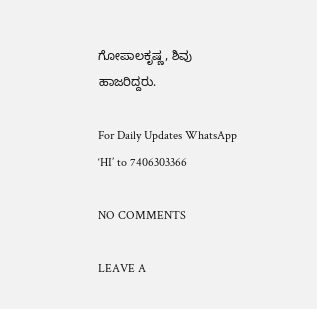ಗೋಪಾಲಕೃಷ್ಣ, ಶಿವು ಹಾಜರಿದ್ದರು.

For Daily Updates WhatsApp ‘HI’ to 7406303366

NO COMMENTS

LEAVE A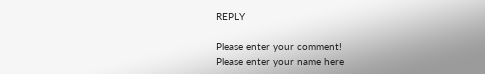REPLY

Please enter your comment!
Please enter your name here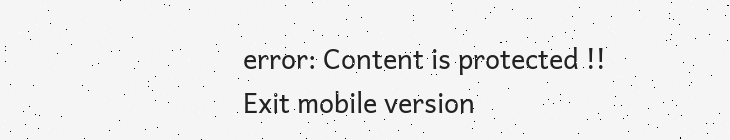error: Content is protected !!
Exit mobile version